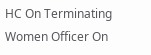HC On Terminating Women Officer On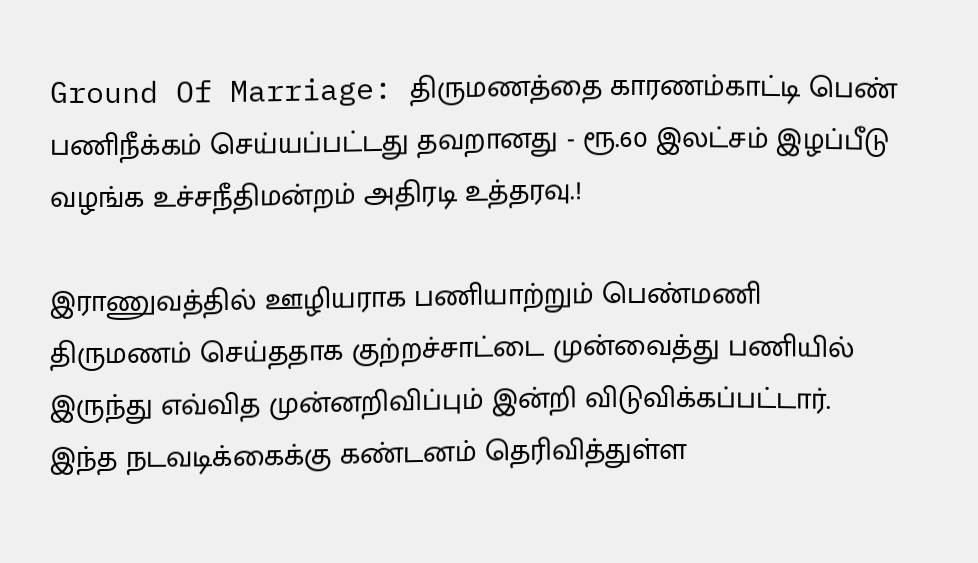Ground Of Marriage: திருமணத்தை காரணம்காட்டி பெண் பணிநீக்கம் செய்யப்பட்டது தவறானது - ரூ.60 இலட்சம் இழப்பீடு வழங்க உச்சநீதிமன்றம் அதிரடி உத்தரவு.!

இராணுவத்தில் ஊழியராக பணியாற்றும் பெண்மணி திருமணம் செய்ததாக குற்றச்சாட்டை முன்வைத்து பணியில் இருந்து எவ்வித முன்னறிவிப்பும் இன்றி விடுவிக்கப்பட்டார். இந்த நடவடிக்கைக்கு கண்டனம் தெரிவித்துள்ள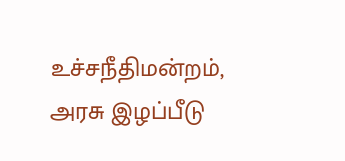உச்சநீதிமன்றம், அரசு இழப்பீடு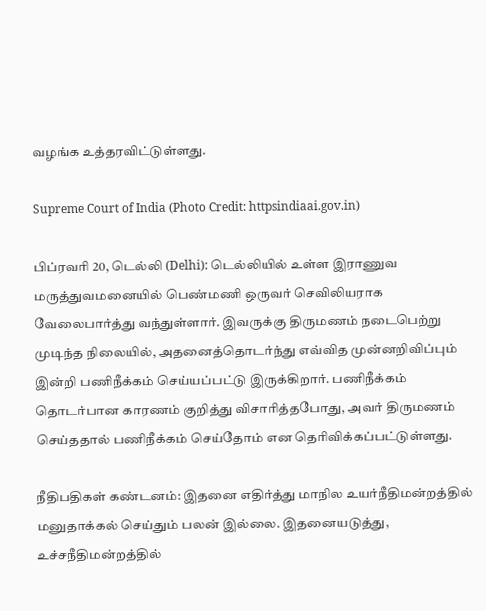வழங்க உத்தரவிட்டுள்ளது.

Supreme Court of India (Photo Credit: httpsindiaai.gov.in)

பிப்ரவரி 20, டெல்லி (Delhi): டெல்லியில் உள்ள இராணுவ மருத்துவமனையில் பெண்மணி ஒருவர் செவிலியராக வேலைபார்த்து வந்துள்ளார். இவருக்கு திருமணம் நடைபெற்று முடிந்த நிலையில், அதனைத்தொடர்ந்து எவ்வித முன்னறிவிப்பும் இன்றி பணிநீக்கம் செய்யப்பட்டு இருக்கிறார். பணிநீக்கம் தொடர்பான காரணம் குறித்து விசாரித்தபோது, அவர் திருமணம் செய்ததால் பணிநீக்கம் செய்தோம் என தெரிவிக்கப்பட்டுள்ளது.

நீதிபதிகள் கண்டனம்: இதனை எதிர்த்து மாநில உயர்நீதிமன்றத்தில் மனுதாக்கல் செய்தும் பலன் இல்லை. இதனையடுத்து, உச்சநீதிமன்றத்தில்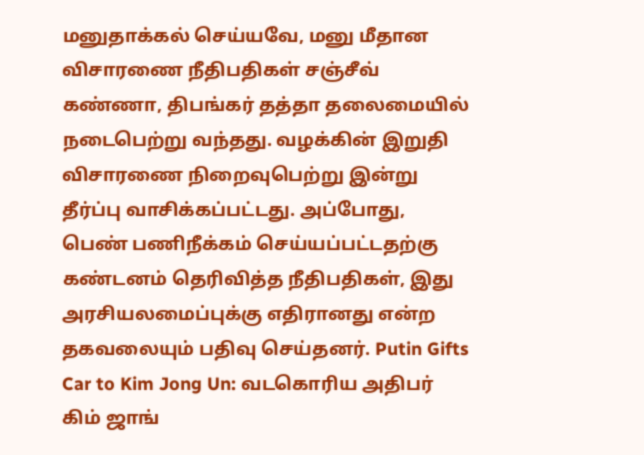மனுதாக்கல் செய்யவே, மனு மீதான விசாரணை நீதிபதிகள் சஞ்சீவ் கண்ணா, திபங்கர் தத்தா தலைமையில் நடைபெற்று வந்தது. வழக்கின் இறுதி விசாரணை நிறைவுபெற்று இன்று தீர்ப்பு வாசிக்கப்பட்டது. அப்போது, பெண் பணிநீக்கம் செய்யப்பட்டதற்கு கண்டனம் தெரிவித்த நீதிபதிகள், இது அரசியலமைப்புக்கு எதிரானது என்ற தகவலையும் பதிவு செய்தனர். Putin Gifts Car to Kim Jong Un: வடகொரிய அதிபர் கிம் ஜாங்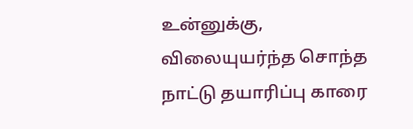உன்னுக்கு, விலையுயர்ந்த சொந்த நாட்டு தயாரிப்பு காரை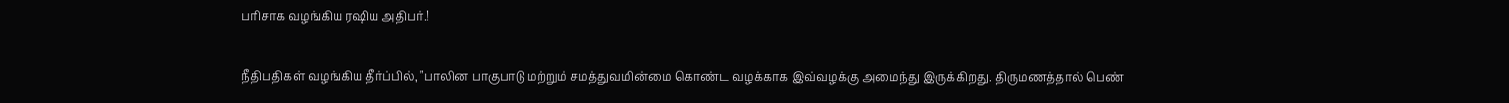பரிசாக வழங்கிய ரஷிய அதிபர்.!

நீதிபதிகள் வழங்கிய தீர்ப்பில், "பாலின பாகுபாடு மற்றும் சமத்துவமின்மை கொண்ட வழக்காக இவ்வழக்கு அமைந்து இருக்கிறது. திருமணத்தால் பெண்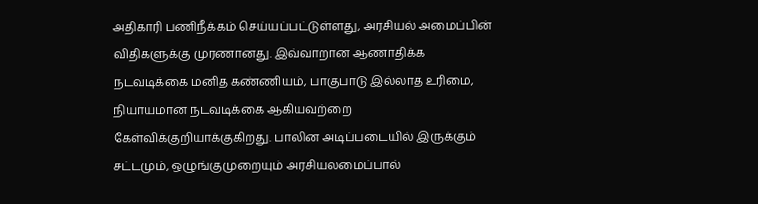அதிகாரி பணிநீக்கம் செய்யப்பட்டுள்ளது, அரசியல் அமைப்பின் விதிகளுக்கு முரணானது. இவ்வாறான ஆணாதிக்க நடவடிக்கை மனித கண்ணியம், பாகுபாடு இல்லாத உரிமை, நியாயமான நடவடிக்கை ஆகியவற்றை கேள்விக்குறியாக்குகிறது. பாலின அடிப்படையில் இருக்கும் சட்டமும், ஒழுங்குமுறையும் அரசியலமைப்பால்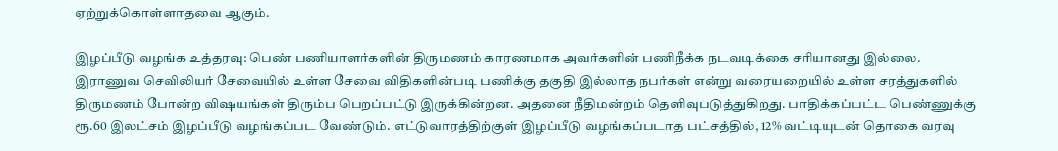ஏற்றுக்கொள்ளாதவை ஆகும்.

இழப்பீடு வழங்க உத்தரவு: பெண் பணியாளர்களின் திருமணம் காரணமாக அவர்களின் பணிநீக்க நடவடிக்கை சரியானது இல்லை. இராணுவ செவிலியர் சேவையில் உள்ள சேவை விதிகளின்படி பணிக்கு தகுதி இல்லாத நபர்கள் என்று வரையறையில் உள்ள சரத்துகளில் திருமணம் போன்ற விஷயங்கள் திரும்ப பெறப்பட்டு இருக்கின்றன. அதனை நீதிமன்றம் தெளிவுபடுத்துகிறது. பாதிக்கப்பட்ட பெண்ணுக்கு ரூ.60 இலட்சம் இழப்பீடு வழங்கப்பட வேண்டும். எட்டுவாரத்திற்குள் இழப்பீடு வழங்கப்படாத பட்சத்தில், 12% வட்டியுடன் தொகை வரவு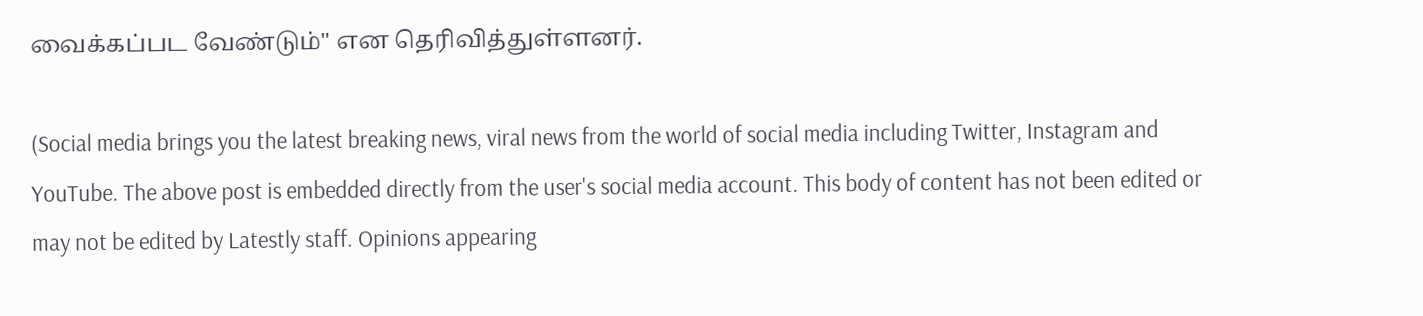வைக்கப்பட வேண்டும்" என தெரிவித்துள்ளனர்.

(Social media brings you the latest breaking news, viral news from the world of social media including Twitter, Instagram and YouTube. The above post is embedded directly from the user's social media account. This body of content has not been edited or may not be edited by Latestly staff. Opinions appearing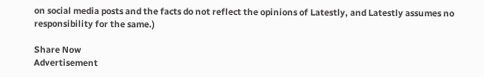on social media posts and the facts do not reflect the opinions of Latestly, and Latestly assumes no responsibility for the same.)

Share Now
Advertisement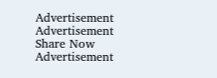Advertisement
Advertisement
Share Now
Advertisement